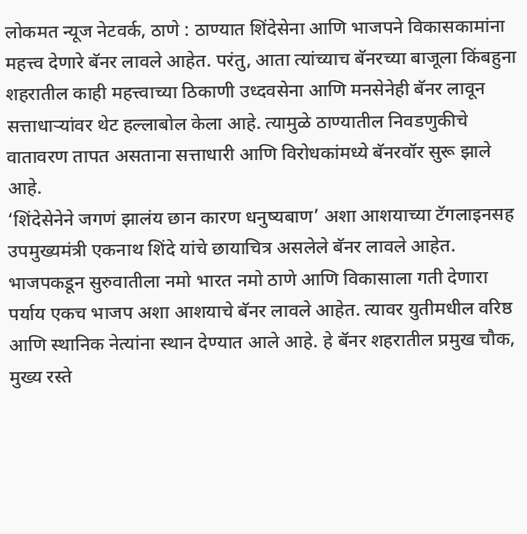लोकमत न्यूज नेटवर्क, ठाणे : ठाण्यात शिंदेसेना आणि भाजपने विकासकामांना महत्त्व देणारे बॅनर लावले आहेत. परंतु, आता त्यांच्याच बॅनरच्या बाजूला किंबहुना शहरातील काही महत्त्वाच्या ठिकाणी उध्दवसेना आणि मनसेनेही बॅनर लावून सत्ताधाऱ्यांवर थेट हल्लाबोल केला आहे. त्यामुळे ठाण्यातील निवडणुकीचे वातावरण तापत असताना सत्ताधारी आणि विरोधकांमध्ये बॅनरवॉर सुरू झाले आहे.
‘शिंदेसेनेने जगणं झालंय छान कारण धनुष्यबाण’ अशा आशयाच्या टॅगलाइनसह उपमुख्यमंत्री एकनाथ शिंदे यांचे छायाचित्र असलेले बॅनर लावले आहेत. भाजपकडून सुरुवातीला नमो भारत नमो ठाणे आणि विकासाला गती देणारा पर्याय एकच भाजप अशा आशयाचे बॅनर लावले आहेत. त्यावर युतीमधील वरिष्ठ आणि स्थानिक नेत्यांना स्थान देण्यात आले आहे. हे बॅनर शहरातील प्रमुख चौक, मुख्य रस्ते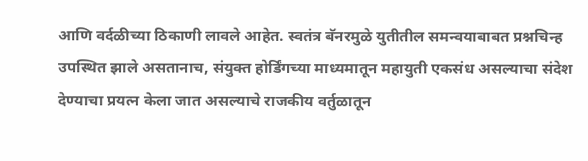आणि वर्दळीच्या ठिकाणी लावले आहेत. स्वतंत्र बॅनरमुळे युतीतील समन्वयाबाबत प्रश्नचिन्ह उपस्थित झाले असतानाच, संयुक्त होर्डिंगच्या माध्यमातून महायुती एकसंध असल्याचा संदेश देण्याचा प्रयत्न केला जात असल्याचे राजकीय वर्तुळातून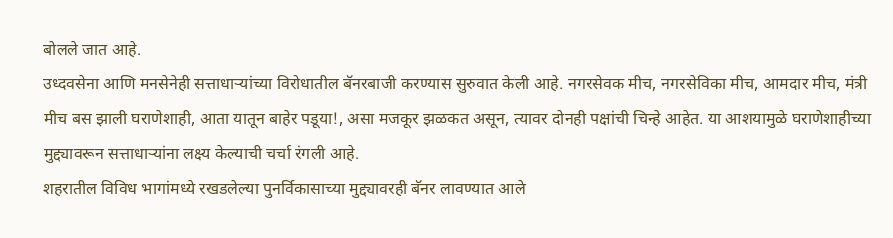बोलले जात आहे.
उध्दवसेना आणि मनसेनेही सत्ताधाऱ्यांच्या विरोधातील बॅनरबाजी करण्यास सुरुवात केली आहे. नगरसेवक मीच, नगरसेविका मीच, आमदार मीच, मंत्री मीच बस झाली घराणेशाही, आता यातून बाहेर पडूया!, असा मजकूर झळकत असून, त्यावर दोनही पक्षांची चिन्हे आहेत. या आशयामुळे घराणेशाहीच्या मुद्द्यावरून सत्ताधाऱ्यांना लक्ष्य केल्याची चर्चा रंगली आहे.
शहरातील विविध भागांमध्ये रखडलेल्या पुनर्विकासाच्या मुद्द्यावरही बॅनर लावण्यात आले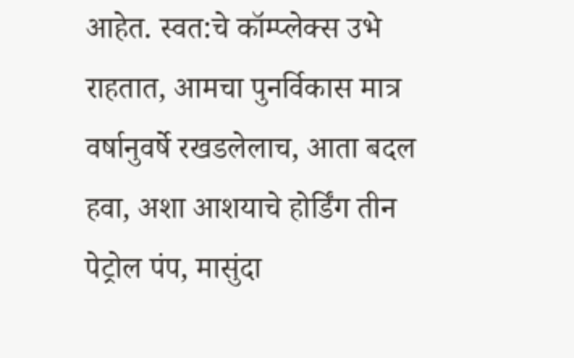आहेत. स्वत:चे कॉम्प्लेक्स उभे राहतात, आमचा पुनर्विकास मात्र वर्षानुवर्षे रखडलेलाच, आता बदल हवा, अशा आशयाचे होर्डिंग तीन पेट्रोल पंप, मासुंदा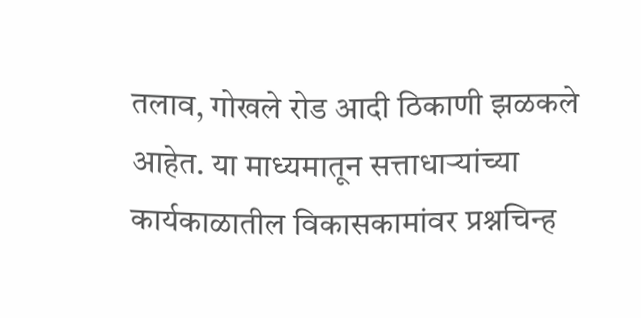तलाव, गोखले रोड आदी ठिकाणी झळकले आहेत. या माध्यमातून सत्ताधाऱ्यांच्या कार्यकाळातील विकासकामांवर प्रश्नचिन्ह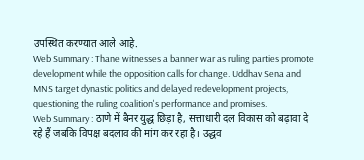उपस्थित करण्यात आले आहे.
Web Summary : Thane witnesses a banner war as ruling parties promote development while the opposition calls for change. Uddhav Sena and MNS target dynastic politics and delayed redevelopment projects, questioning the ruling coalition's performance and promises.
Web Summary : ठाणे में बैनर युद्ध छिड़ा है, सत्ताधारी दल विकास को बढ़ावा दे रहे हैं जबकि विपक्ष बदलाव की मांग कर रहा है। उद्धव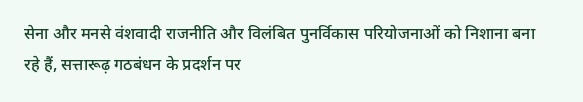सेना और मनसे वंशवादी राजनीति और विलंबित पुनर्विकास परियोजनाओं को निशाना बना रहे हैं, सत्तारूढ़ गठबंधन के प्रदर्शन पर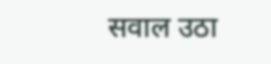सवाल उठा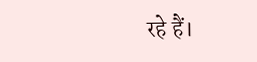रहे हैं।